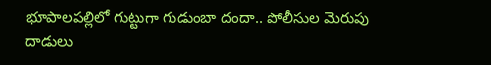భూపాలపల్లిలో గుట్టుగా గుడుంబా దందా.. పోలీసుల మెరుపు దాడులు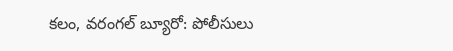కలం, వరంగల్ బ్యూరో: పోలీసులు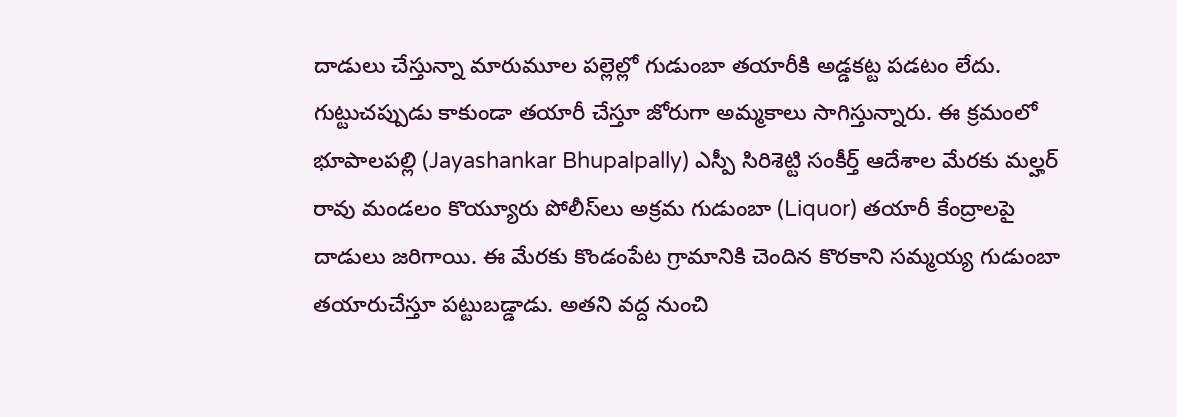దాడులు చేస్తున్నా మారుమూల పల్లెల్లో గుడుంబా తయారీకి అడ్డకట్ట పడటం లేదు. గుట్టుచప్పుడు కాకుండా తయారీ చేస్తూ జోరుగా అమ్మకాలు సాగిస్తున్నారు. ఈ క్రమంలో భూపాలపల్లి (Jayashankar Bhupalpally) ఎస్పీ సిరిశెట్టి సంకీర్త్ ఆదేశాల మేరకు మల్హర్ రావు మండలం కొయ్యూరు పోలీస్‌లు అక్రమ గుడుంబా (Liquor) తయారీ కేంద్రాలపై దాడులు జరిగాయి. ఈ మేరకు కొండంపేట గ్రామానికి చెందిన కొరకాని సమ్మయ్య గుడుంబా తయారుచేస్తూ పట్టుబడ్డాడు. అతని వద్ద నుంచి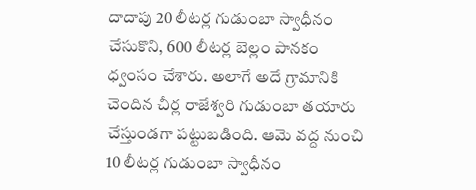దాదాపు 20 లీటర్ల గుడుంబా స్వాధీనం చేసుకొని, 600 లీటర్ల బెల్లం పానకం ధ్వంసం చేశారు. అలాగే అదే గ్రామానికి చెందిన చీర్ల రాజేశ్వరి గుడుంబా తయారు చేస్తుండగా పట్టుబడింది. ఆమె వద్ద నుంచి 10 లీటర్ల గుడుంబా స్వాధీనం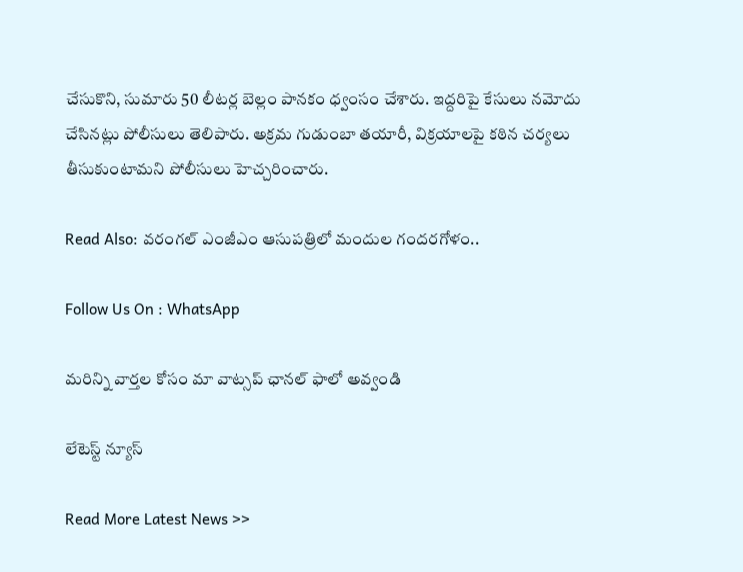చేసుకొని, సుమారు 50 లీటర్ల బెల్లం పానకం ధ్వంసం చేశారు. ఇద్దరిపై కేసులు నమోదు చేసినట్లు పోలీసులు తెలిపారు. అక్రమ గుడుంబా తయారీ, విక్రయాలపై కఠిన చర్యలు తీసుకుంటామని పోలీసులు హెచ్చరించారు.

Read Also: వరంగల్‌ ఎంజీఎం ఆసుపత్రిలో మందుల గందరగోళం..

Follow Us On : WhatsApp

మ‌రిన్ని వార్త‌ల కోసం మా వాట్స‌ప్ ఛాన‌ల్ ఫాలో అవ్వండి

లేటెస్ట్ న్యూస్‌

Read More Latest News >>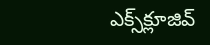ఎక్స్‌క్లూజివ్‌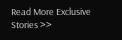Read More Exclusive Stories >>